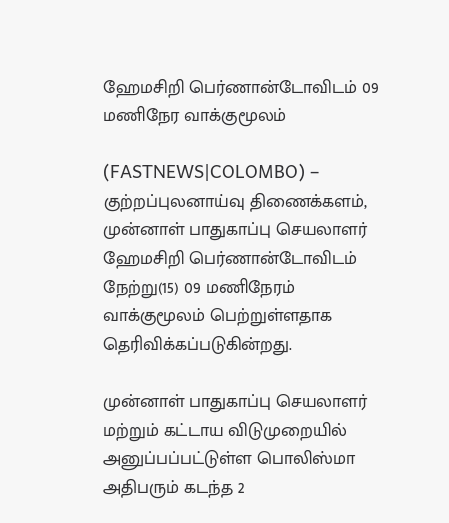ஹேமசிறி பெர்ணான்டோவிடம் 09 மணிநேர வாக்குமூலம்

(FASTNEWS|COLOMBO) – குற்றப்புலனாய்வு திணைக்களம், முன்னாள் பாதுகாப்பு செயலாளர் ஹேமசிறி பெர்ணான்டோவிடம் நேற்று(15) 09 மணிநேரம் வாக்குமூலம் பெற்றுள்ளதாக தெரிவிக்கப்படுகின்றது.

முன்னாள் பாதுகாப்பு செயலாளர் மற்றும் கட்டாய விடுமுறையில் அனுப்பப்பட்டுள்ள பொலிஸ்மா அதிபரும் கடந்த 2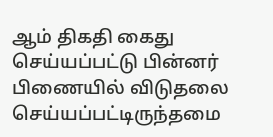ஆம் திகதி கைது செய்யப்பட்டு பின்னர் பிணையில் விடுதலை செய்யப்பட்டிருந்தமை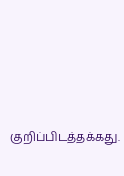குறிப்பிடத்தக்கது.